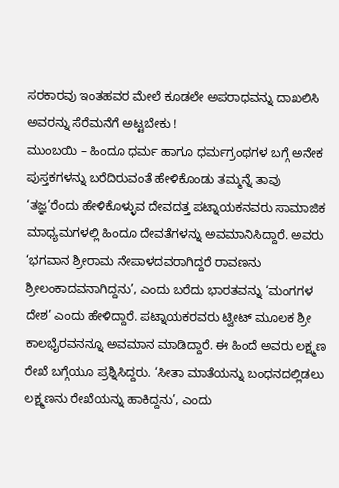ಸರಕಾರವು ಇಂತಹವರ ಮೇಲೆ ಕೂಡಲೇ ಅಪರಾಧವನ್ನು ದಾಖಲಿಸಿ ಅವರನ್ನು ಸೆರೆಮನೆಗೆ ಅಟ್ಟಬೇಕು !
ಮುಂಬಯಿ – ಹಿಂದೂ ಧರ್ಮ ಹಾಗೂ ಧರ್ಮಗ್ರಂಥಗಳ ಬಗ್ಗೆ ಅನೇಕ ಪುಸ್ತಕಗಳನ್ನು ಬರೆದಿರುವಂತೆ ಹೇಳಿಕೊಂಡು ತಮ್ಮನ್ನೆ ತಾವು ‘ತಜ್ಞ’ರೆಂದು ಹೇಳಿಕೊಳ್ಳುವ ದೇವದತ್ತ ಪಟ್ನಾಯಕನವರು ಸಾಮಾಜಿಕ ಮಾಧ್ಯಮಗಳಲ್ಲಿ ಹಿಂದೂ ದೇವತೆಗಳನ್ನು ಅವಮಾನಿಸಿದ್ದಾರೆ. ಅವರು ‘ಭಗವಾನ ಶ್ರೀರಾಮ ನೇಪಾಳದವರಾಗಿದ್ದರೆ ರಾವಣನು ಶ್ರೀಲಂಕಾದವನಾಗಿದ್ದನು’, ಎಂದು ಬರೆದು ಭಾರತವನ್ನು ‘ಮಂಗಗಳ ದೇಶ’ ಎಂದು ಹೇಳಿದ್ದಾರೆ. ಪಟ್ನಾಯಕರವರು ಟ್ವೀಟ್ ಮೂಲಕ ಶ್ರೀ ಕಾಲಭೈರವನನ್ನೂ ಅವಮಾನ ಮಾಡಿದ್ದಾರೆ. ಈ ಹಿಂದೆ ಅವರು ಲಕ್ಷ್ಮಣ ರೇಖೆ ಬಗ್ಗೆಯೂ ಪ್ರಶ್ನಿಸಿದ್ದರು. ‘ಸೀತಾ ಮಾತೆಯನ್ನು ಬಂಧನದಲ್ಲಿಡಲು ಲಕ್ಷ್ಮಣನು ರೇಖೆಯನ್ನು ಹಾಕಿದ್ದನು’, ಎಂದು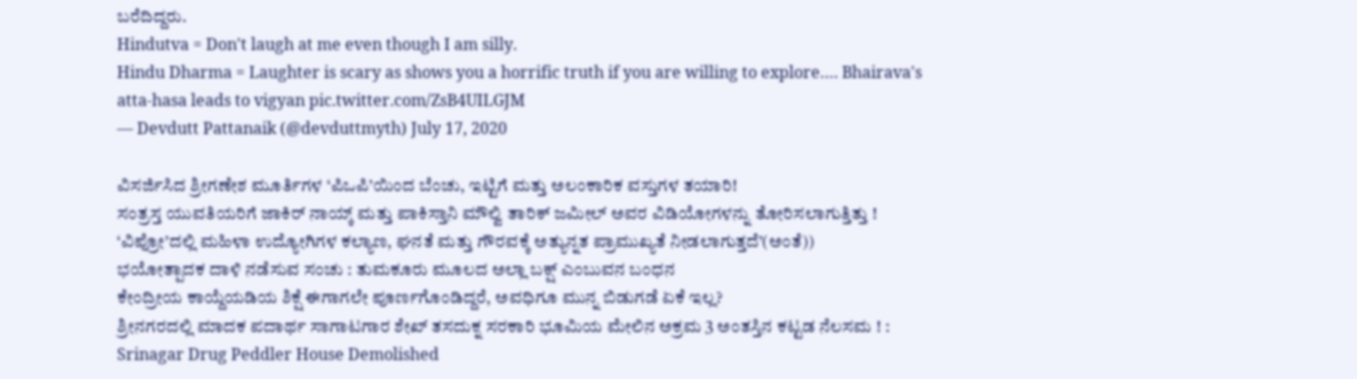ಬರೆದಿದ್ದರು.
Hindutva = Don't laugh at me even though I am silly.
Hindu Dharma = Laughter is scary as shows you a horrific truth if you are willing to explore…. Bhairava's atta-hasa leads to vigyan pic.twitter.com/ZsB4UILGJM
— Devdutt Pattanaik (@devduttmyth) July 17, 2020

ವಿಸರ್ಜಿಸಿದ ಶ್ರೀಗಣೇಶ ಮೂರ್ತಿಗಳ ‘ಪಿಒಪಿ’ಯಿಂದ ಬೆಂಚು, ಇಟ್ಟಿಗೆ ಮತ್ತು ಅಲಂಕಾರಿಕ ವಸ್ತುಗಳ ತಯಾರಿ!
ಸಂತ್ರಸ್ತ ಯುವತಿಯರಿಗೆ ಜಾಕಿರ್ ನಾಯ್ಕ್ ಮತ್ತು ಪಾಕಿಸ್ತಾನಿ ಮೌಲ್ವಿ ತಾರಿಕ್ ಜಮೀಲ್ ಅವರ ವಿಡಿಯೋಗಳನ್ನು ತೋರಿಸಲಾಗುತ್ತಿತ್ತು !
‘ವಿಪ್ರೋ’ದಲ್ಲಿ ಮಹಿಳಾ ಉದ್ಯೋಗಿಗಳ ಕಲ್ಯಾಣ, ಘನತೆ ಮತ್ತು ಗೌರವಕ್ಕೆ ಅತ್ಯುನ್ನತ ಪ್ರಾಮುಖ್ಯತೆ ನೀಡಲಾಗುತ್ತದೆ’(ಅಂತೆ))
ಭಯೋತ್ಪಾದಕ ದಾಳಿ ನಡೆಸುವ ಸಂಚು : ತುಮಕೂರು ಮೂಲದ ಅಲ್ಲಾ ಬಕ್ಷ್ ಎಂಬುವನ ಬಂಧನ
ಕೇಂದ್ರೀಯ ಕಾಯ್ದೆಯಡಿಯ ಶಿಕ್ಷೆ ಈಗಾಗಲೇ ಪೂರ್ಣಗೊಂಡಿದ್ದರೆ, ಅವಧಿಗೂ ಮುನ್ನ ಬಿಡುಗಡೆ ಏಕೆ ಇಲ್ಲ?
ಶ್ರೀನಗರದಲ್ಲಿ ಮಾದಕ ಪದಾರ್ಥ ಸಾಗಾಟಗಾರ ಶೇಖ್ ತಸದುಕ್ನ ಸರಕಾರಿ ಭೂಮಿಯ ಮೇಲಿನ ಅಕ್ರಮ 3 ಅಂತಸ್ತಿನ ಕಟ್ಟಡ ನೆಲಸಮ ! : Srinagar Drug Peddler House Demolished